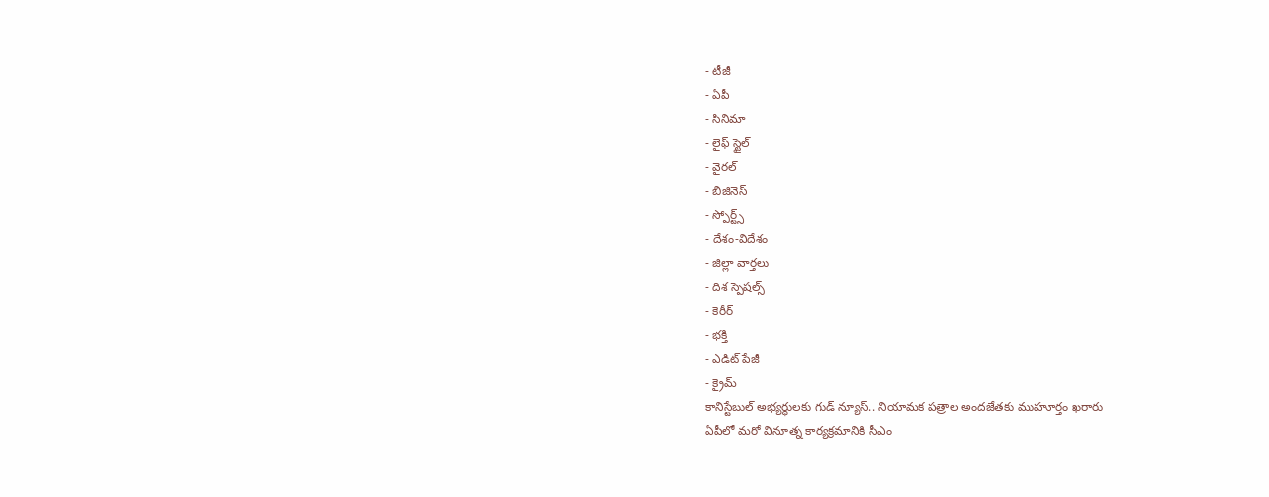- టీజీ
- ఏపీ
- సినిమా
- లైఫ్ స్టైల్
- వైరల్
- బిజినెస్
- స్పోర్ట్స్
- దేశం-విదేశం
- జిల్లా వార్తలు
- దిశ స్పెషల్స్
- కెరీర్
- భక్తి
- ఎడిట్ పేజీ
- క్రైమ్
కానిస్టేబుల్ అభ్యర్థులకు గుడ్ న్యూస్.. నియామక పత్రాల అందజేతకు ముహూర్తం ఖరారు
ఏపీలో మరో వినూత్న కార్యక్రమానికి సీఎం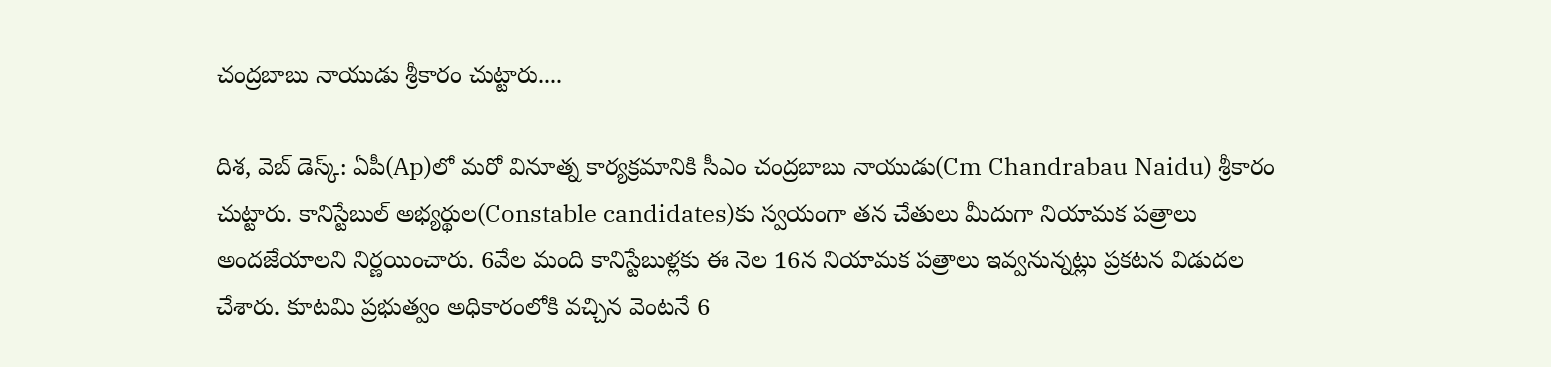చంద్రబాబు నాయుడు శ్రీకారం చుట్టారు....

దిశ, వెబ్ డెస్క్: ఏపీ(Ap)లో మరో వినూత్న కార్యక్రమానికి సీఎం చంద్రబాబు నాయుడు(Cm Chandrabau Naidu) శ్రీకారం చుట్టారు. కానిస్టేబుల్ అభ్యర్థుల(Constable candidates)కు స్వయంగా తన చేతులు మీదుగా నియామక పత్రాలు అందజేయాలని నిర్ణయించారు. 6వేల మంది కానిస్టేబుళ్లకు ఈ నెల 16న నియామక పత్రాలు ఇవ్వనున్నట్లు ప్రకటన విడుదల చేశారు. కూటమి ప్రభుత్వం అధికారంలోకి వచ్చిన వెంటనే 6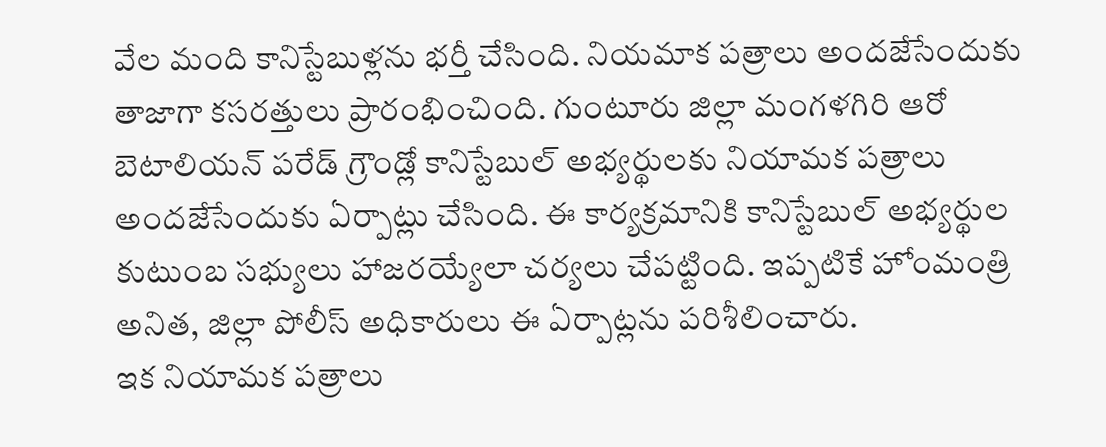వేల మంది కానిస్టేబుళ్లను భర్తీ చేసింది. నియమాక పత్రాలు అందజేసేందుకు తాజాగా కసరత్తులు ప్రారంభించింది. గుంటూరు జిల్లా మంగళగిరి ఆరో బెటాలియన్ పరేడ్ గ్రౌండ్లో కానిస్టేబుల్ అభ్యర్థులకు నియామక పత్రాలు అందజేసేందుకు ఏర్పాట్లు చేసింది. ఈ కార్యక్రమానికి కానిస్టేబుల్ అభ్యర్థుల కుటుంబ సభ్యులు హాజరయ్యేలా చర్యలు చేపట్టింది. ఇప్పటికే హోంమంత్రి అనిత, జిల్లా పోలీస్ అధికారులు ఈ ఏర్పాట్లను పరిశీలించారు.
ఇక నియామక పత్రాలు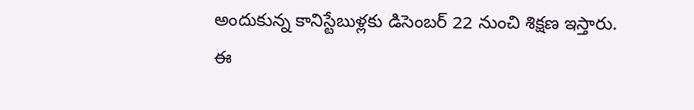అందుకున్న కానిస్టేబుళ్లకు డిసెంబర్ 22 నుంచి శిక్షణ ఇస్తారు. ఈ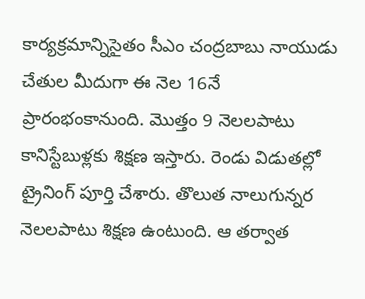కార్యక్రమాన్నిసైతం సీఎం చంద్రబాబు నాయుడు చేతుల మీదుగా ఈ నెల 16నే ప్రారంభంకానుంది. మొత్తం 9 నెలలపాటు కానిస్టేబుళ్లకు శిక్షణ ఇస్తారు. రెండు విడుతల్లో ట్రైనింగ్ పూర్తి చేశారు. తొలుత నాలుగున్నర నెలలపాటు శిక్షణ ఉంటుంది. ఆ తర్వాత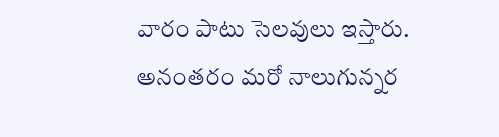వారం పాటు సెలవులు ఇస్తారు. అనంతరం మరో నాలుగున్నర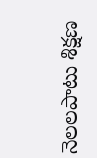నెలలపాటు శిక్షణ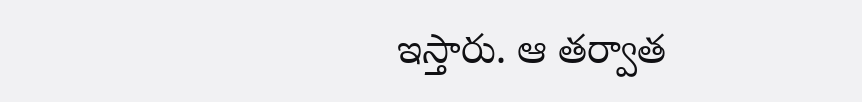ఇస్తారు. ఆ తర్వాత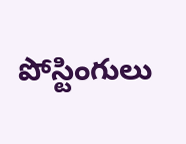పోస్టింగులు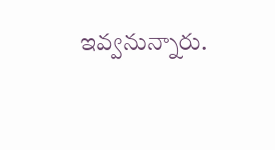ఇవ్వనున్నారు.